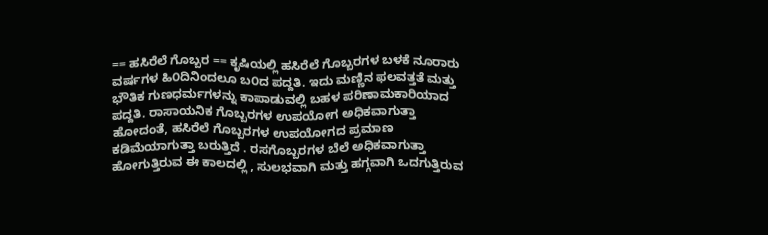== ಹಸಿರೆಲೆ ಗೊಬ್ಬರ == ಕೃಷಿಯಲ್ಲಿ ಹಸಿರೆಲೆ ಗೊಬ್ಬರಗಳ ಬಳಕೆ ನೂರಾರು ವರ್ಷಗಳ ಹಿ೦ದಿನಿಂದಲೂ ಬ೦ದ ಪದ್ದತಿ. ಇದು ಮಣ್ಣಿನ ಫಲವತ್ತತೆ ಮತ್ತು ಭೌತಿಕ ಗುಣಧರ್ಮಗಳನ್ನು ಕಾಪಾಡುವಲ್ಲಿ ಬಹಳ ಪರಿಣಾಮಕಾರಿಯಾದ ಪದ್ದತಿ. ರಾಸಾಯನಿಕ ಗೊಬ್ಬರಗಳ ಉಪಯೋಗ ಅಧಿಕವಾಗುತ್ತಾ ಹೋದಂತೆ, ಹಸಿರೆಲೆ ಗೊಬ್ಬರಗಳ ಉಪಯೋಗದ ಪ್ರಮಾಣ ಕಡಿಮೆಯಾಗುತ್ತಾ ಬರುತ್ತಿದೆ . ರಸಗೊಬ್ಬರಗಳ ಬೆಲೆ ಅಧಿಕವಾಗುತ್ತಾ ಹೋಗುತ್ತಿರುವ ಈ ಕಾಲದಲ್ಲಿ , ಸುಲಭವಾಗಿ ಮತ್ತು ಹಗ್ಗವಾಗಿ ಒದಗುತ್ತಿರುವ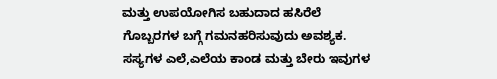ಮತ್ತು ಉಪಯೋಗಿಸ ಬಹುದಾದ ಹಸಿರೆಲೆ ಗೊಬ್ಬರಗಳ ಬಗ್ಗೆ ಗಮನಹರಿಸುವುದು ಅವಶ್ಯಕ. ಸಸ್ಯಗಳ ಎಲೆ,ಎಲೆಯ ಕಾಂಡ ಮತ್ತು ಬೇರು ಇವುಗಳ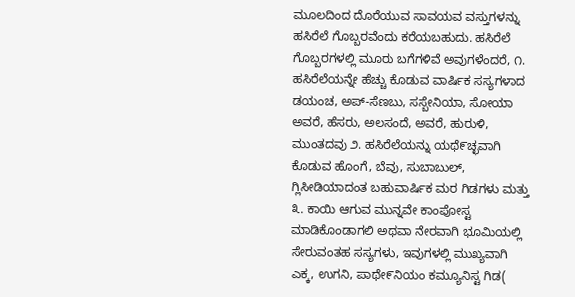ಮೂಲದಿಂದ ದೊರೆಯುವ ಸಾವಯವ ವಸ್ತುಗಳನ್ನು ಹಸಿರೆಲೆ ಗೊಬ್ಬರವೆಂದು ಕರೆಯಬಹುದು. ಹಸಿರೆಲೆ ಗೊಬ್ಬರಗಳಲ್ಲಿ ಮೂರು ಬಗೆಗಳಿವೆ ಅವುಗಳೆಂದರೆ, ೧. ಹಸಿರೆಲೆಯನ್ನೇ ಹೆಚ್ಚು ಕೊಡುವ ವಾರ್ಷಿಕ ಸಸ್ಯಗಳಾದ ಡಯಂಚ, ಅಪ್-ಸೆಣಬು, ಸಸ್ಬೇನಿಯಾ, ಸೋಯಾ ಅವರೆ, ಹೆಸರು, ಅಲಸಂದೆ, ಅವರೆ, ಹುರುಳಿ, ಮುಂತದವು ೨. ಹಸಿರೆಲೆಯನ್ನು ಯಥೆ೯ಚ್ಛವಾಗಿ ಕೊಡುವ ಹೊಂಗೆ, ಬೆವು, ಸುಬಾಬುಲ್, ಗ್ಲಿಸೀಡಿಯಾದಂತ ಬಹುವಾರ್ಷಿಕ ಮರ ಗಿಡಗಳು ಮತ್ತು ೩. ಕಾಯಿ ಆಗುವ ಮುನ್ನವೇ ಕಾಂಪೋಸ್ಟ ಮಾಡಿಕೊಂಡಾಗಲಿ ಅಥವಾ ನೇರವಾಗಿ ಭೂಮಿಯಲ್ಲಿ ಸೇರುವಂತಹ ಸಸ್ಯಗಳು, ಇವುಗಳಲ್ಲಿ ಮುಖ್ಯವಾಗಿ ಎಕ್ಕ, ಉಗನಿ, ಪಾ‌‌‌ಥೇ‌‌‌‌‌‌‌‌‌೯ನಿಯಂ ಕಮ್ಯೂನಿಸ್ಟ ಗಿಡ(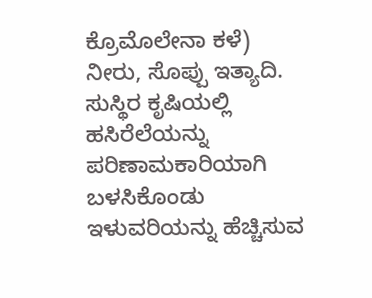ಕ್ರೊಮೊಲೇನಾ ಕಳೆ) ನೀರು, ಸೊಪ್ಪು ಇತ್ಯಾದಿ. ಸುಸ್ಥಿರ ಕೃಷಿಯಲ್ಲಿ ಹಸಿರೆಲೆಯನ್ನು ಪರಿಣಾಮಕಾರಿಯಾಗಿ ಬಳಸಿಕೊಂಡು ಇಳುವರಿಯನ್ನು ಹೆಚ್ಚಿಸುವ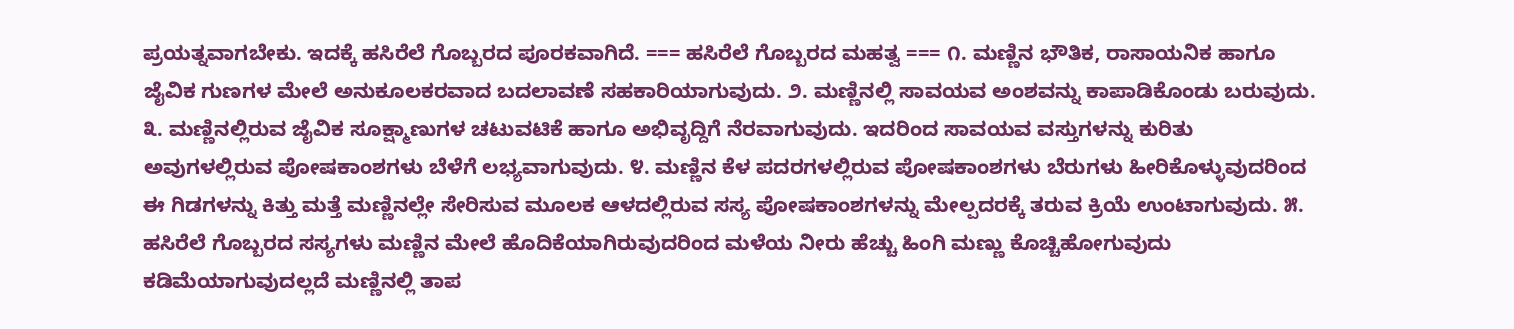ಪ್ರಯತ್ನವಾಗಬೇಕು. ಇದಕ್ಕೆ ಹಸಿರೆಲೆ ಗೊಬ್ಬರದ ಪೂರಕವಾಗಿದೆ. === ಹಸಿರೆಲೆ ಗೊಬ್ಬರದ ಮಹತ್ವ === ೧. ಮಣ್ಣಿನ ಭೌತಿಕ, ರಾಸಾಯನಿಕ ಹಾಗೂ ಜೈವಿಕ ಗುಣಗಳ ಮೇಲೆ ಅನುಕೂಲಕರವಾದ ಬದಲಾವಣೆ ಸಹಕಾರಿಯಾಗುವುದು. ೨. ಮಣ್ಣಿನಲ್ಲಿ ಸಾವಯವ ಅಂಶವನ್ನು ಕಾಪಾಡಿಕೊಂಡು ಬರುವುದು. ೩. ಮಣ್ಣಿನಲ್ಲಿರುವ ಜೈವಿಕ ಸೂಕ್ಷ್ಮಾಣುಗಳ ಚಟುವಟಿಕೆ ಹಾಗೂ ಅಭಿವೃದ್ದಿಗೆ ನೆರವಾಗುವುದು. ಇದರಿಂದ ಸಾವಯವ ವಸ್ತುಗಳನ್ನು ಕುರಿತು ಅವುಗಳಲ್ಲಿರುವ ಪೋಷಕಾಂಶಗಳು ಬೆಳೆಗೆ ಲಭ್ಯವಾಗುವುದು. ೪. ಮಣ್ಣಿನ ಕೆಳ ಪದರಗಳಲ್ಲಿರುವ ಪೋಷಕಾಂಶಗಳು ಬೆರುಗಳು ಹೀರಿಕೊಳ್ಳುವುದರಿಂದ ಈ ಗಿಡಗಳನ್ನು ಕಿತ್ತು ಮತ್ತೆ ಮಣ್ಣಿನಲ್ಲೇ ಸೇರಿಸುವ ಮೂಲಕ ಆಳದಲ್ಲಿರುವ ಸಸ್ಯ ಪೋಷಕಾಂಶಗಳನ್ನು ಮೇಲ್ಪದರಕ್ಕೆ ತರುವ ಕ್ರಿಯೆ ಉಂಟಾಗುವುದು. ೫. ಹಸಿರೆಲೆ ಗೊಬ್ಬರದ ಸಸ್ಯಗಳು ಮಣ್ಣಿನ ಮೇಲೆ ಹೊದಿಕೆಯಾಗಿರುವುದರಿಂದ ಮಳೆಯ ನೀರು ಹೆಚ್ಚು ಹಿಂಗಿ ಮಣ್ಣು ಕೊಚ್ಚಿಹೋಗುವುದು ಕಡಿಮೆಯಾಗುವುದಲ್ಲದೆ ಮಣ್ಣಿನಲ್ಲಿ ತಾಪ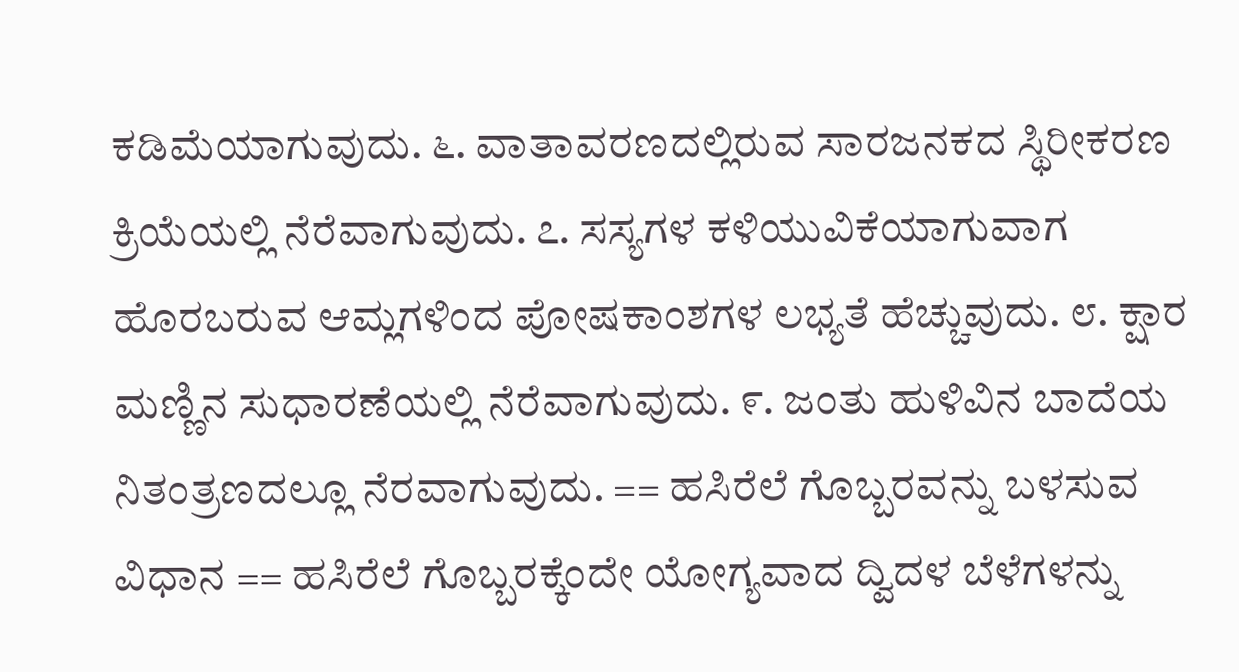ಕಡಿಮೆಯಾಗುವುದು. ೬. ವಾತಾವರಣದಲ್ಲಿರುವ ಸಾರಜನಕದ ಸ್ಥಿರೀಕರಣ ಕ್ರಿಯೆಯಲ್ಲಿ ನೆರೆವಾಗುವುದು. ೭. ಸಸ್ಯಗಳ ಕಳಿಯುವಿಕೆಯಾಗುವಾಗ ಹೊರಬರುವ ಆಮ್ಲಗಳಿಂದ ಪೋಷಕಾಂಶಗಳ ಲಭ್ಯತೆ ಹೆಚ್ಚುವುದು. ೮. ಕ್ಷಾರ ಮಣ್ಣಿನ ಸುಧಾರಣೆಯಲ್ಲಿ ನೆರೆವಾಗುವುದು. ೯. ಜಂತು ಹುಳಿವಿನ ಬಾದೆಯ ನಿತಂತ್ರಣದಲ್ಲೂ ನೆರವಾಗುವುದು. == ಹಸಿರೆಲೆ ಗೊಬ್ಬರವನ್ನು ಬಳಸುವ ವಿಧಾನ == ಹಸಿರೆಲೆ ಗೊಬ್ಬರಕ್ಕೆಂದೇ ಯೋಗ್ಯವಾದ ದ್ವಿದಳ ಬೆಳೆಗಳನ್ನು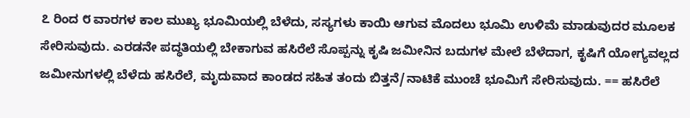೭ ರಿಂದ ೮ ವಾರಗಳ ಕಾಲ ಮುಖ್ಯ ಭೂಮಿಯಲ್ಲಿ ಬೆಳೆದು, ಸಸ್ಯಗಳು ಕಾಯಿ ಆಗುವ ಮೊದಲು ಭೂಮಿ ಉಳಿಮೆ ಮಾಡುವುದರ ಮೂಲಕ ಸೇರಿಸುವುದು. ಎರಡನೇ ಪದ್ಧತಿಯಲ್ಲಿ ಬೇಕಾಗುವ ಹಸಿರೆಲೆ ಸೊಪ್ಪನ್ನು ಕೃಷಿ ಜಮೀನಿನ ಬದುಗಳ ಮೇಲೆ ಬೆಳೆದಾಗ, ಕೃಷಿಗೆ ಯೋಗ್ಯವಲ್ಲದ ಜಮೀನುಗಳಲ್ಲಿ ಬೆಳೆದು ಹಸಿರೆಲೆ, ಮೃದುವಾದ ಕಾಂಡದ ಸಹಿತ ತಂದು ಬಿತ್ತನೆ/ನಾಟಿಕೆ ಮುಂಚೆ ಭೂಮಿಗೆ ಸೇರಿಸುವುದು. == ಹಸಿರೆಲೆ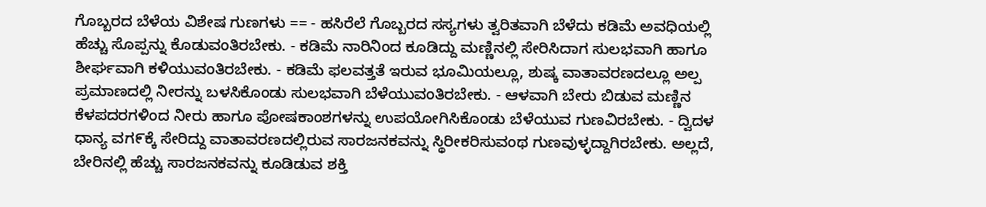ಗೊಬ್ಬರದ ಬೆಳೆಯ ವಿಶೇಷ ಗುಣಗಳು == - ಹಸಿರೆಲೆ ಗೊಬ್ಬರದ ಸಸ್ಯಗಳು ತ್ವರಿತವಾಗಿ ಬೆಳೆದು ಕಡಿಮೆ ಅವಧಿಯಲ್ಲಿ ಹೆಚ್ಚು ಸೊಪ್ಪನ್ನು ಕೊಡುವಂತಿರಬೇಕು. - ಕಡಿಮೆ ನಾರಿನಿಂದ ಕೂಡಿದ್ದು ಮಣ್ಣಿನಲ್ಲಿ ಸೇರಿಸಿದಾಗ ಸುಲಭವಾಗಿ ಹಾಗೂ ಶೀರ್ಘವಾಗಿ ಕಳಿಯುವಂತಿರಬೇಕು. - ಕಡಿಮೆ ಫಲವತ್ತತೆ ಇರುವ ಭೂಮಿಯಲ್ಲೂ, ಶುಷ್ಕ ವಾತಾವರಣದಲ್ಲೂ ಅಲ್ಪ ಪ್ರಮಾಣದಲ್ಲಿ ನೀರನ್ನು ಬಳಸಿಕೊಂಡು ಸುಲಭವಾಗಿ ಬೆಳೆಯುವಂತಿರಬೇಕು. - ಆಳವಾಗಿ ಬೇರು ಬಿಡುವ ಮಣ್ಣಿನ ಕೆಳಪದರಗಳಿಂದ ನೀರು ಹಾಗೂ ಪೋಷಕಾಂಶಗಳನ್ನು ಉಪಯೋಗಿಸಿಕೊಂಡು ಬೆಳೆಯುವ ಗುಣವಿರಬೇಕು. - ದ್ವಿದಳ ಧಾನ್ಯ ವಗ೯ಕ್ಕೆ ಸೇರಿದ್ದು ವಾತಾವರಣದಲ್ಲಿರುವ ಸಾರಜನಕವನ್ನು ಸ್ಥಿರೀಕರಿಸುವಂಥ ಗುಣವುಳ್ಳದ್ದಾಗಿರಬೇಕು. ಅಲ್ಲದೆ, ಬೇರಿನಲ್ಲಿ ಹೆಚ್ಚು ಸಾರಜನಕವನ್ನು ಕೂಡಿಡುವ ಶಕ್ತಿ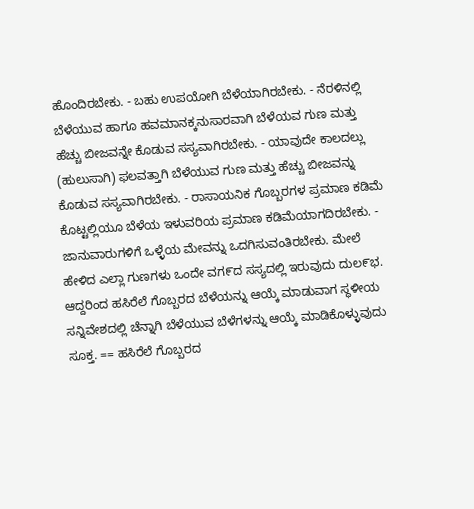ಹೊಂದಿರಬೇಕು. - ಬಹು ಉಪಯೋಗಿ ಬೆಳೆಯಾಗಿರಬೇಕು. - ನೆರಳಿನಲ್ಲಿ ಬೆಳೆಯುವ ಹಾಗೂ ಹವಮಾನಕ್ಕನುಸಾರವಾಗಿ ಬೆಳೆಯವ ಗುಣ ಮತ್ತು ಹೆಚ್ಚು ಬೀಜವನ್ನೇ ಕೊಡುವ ಸಸ್ಯವಾಗಿರಬೇಕು. - ಯಾವುದೇ ಕಾಲದಲ್ಲು (ಹುಲುಸಾಗಿ) ಫಲವತ್ತಾಗಿ ಬೆಳೆಯುವ ಗುಣ ಮತ್ತು ಹೆಚ್ಚು ಬೀಜವನ್ನು ಕೊಡುವ ಸಸ್ಯವಾಗಿರಬೇಕು. - ರಾಸಾಯನಿಕ ಗೊಬ್ಬರಗಳ ಪ್ರಮಾಣ ಕಡಿಮೆ ಕೊಟ್ಟಲ್ಲಿಯೂ ಬೆಳೆಯ ಇಳುವರಿಯ ಪ್ರಮಾಣ ಕಡಿಮೆಯಾಗದಿರಬೇಕು. - ಜಾನುವಾರುಗಳಿಗೆ ಒಳ್ಳೆಯ ಮೇವನ್ನು ಒದಗಿಸುವಂತಿರಬೇಕು. ಮೇಲೆ ಹೇಳಿದ ಎಲ್ಲಾ ಗುಣಗಳು ಒಂದೇ ವಗ‍೯ದ ಸಸ್ಯದಲ್ಲಿ ಇರುವುದು ದುಲ೯ಭ. ಆದ್ದರಿಂದ ಹಸಿರೆಲೆ ಗೊಬ್ಬರದ ಬೆಳೆಯನ್ನು ಆಯ್ಕೆ ಮಾಡುವಾಗ ಸ್ಥಳೀಯ ಸನ್ನಿವೇಶದಲ್ಲಿ ಚೆನ್ನಾಗಿ ಬೆಳೆಯುವ ಬೆಳೆಗಳನ್ನು ಆಯ್ಕೆ ಮಾಡಿಕೊಳ್ಳುವುದು ಸೂಕ್ತ. == ಹಸಿರೆಲೆ ಗೊಬ್ಬರದ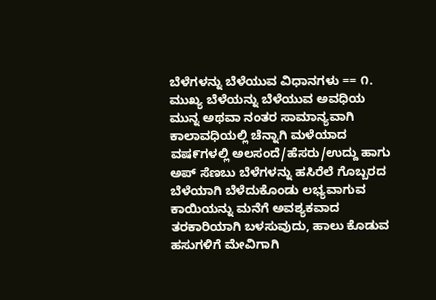ಬೆಳೆಗಳನ್ನು ಬೆಳೆಯುವ ವಿಧಾನಗಳು == ೧. ಮುಖ್ಯ ಬೆಳೆಯನ್ನು ಬೆಳೆಯುವ ಅವಧಿಯ ಮುನ್ನ ಅಥವಾ ನಂತರ ಸಾಮಾನ್ಯವಾಗಿ ಕಾಲಾವಧಿಯಲ್ಲಿ ಚೆನ್ನಾಗಿ ಮಳೆಯಾದ ವಷ‍೯ಗಳಲ್ಲಿ ಅಲಸಂದೆ/ಹೆಸರು/ಉದ್ದು ಹಾಗು ಅಪ್ ಸೆಣಬು ಬೆಳೆಗಳನ್ನು ಹಸಿರೆಲೆ ಗೊಬ್ಬರದ ಬೆಳೆಯಾಗಿ ಬೆಳೆದುಕೊಂಡು ಲಭ್ಯವಾಗುವ ಕಾಯಿಯನ್ನು ಮನೆಗೆ ಅವಶ್ಯಕವಾದ ತರಕಾರಿಯಾಗಿ ಬಳಸುವುದು, ಹಾಲು ಕೊಡುವ ಹಸುಗಳಿಗೆ ಮೇವಿಗಾಗಿ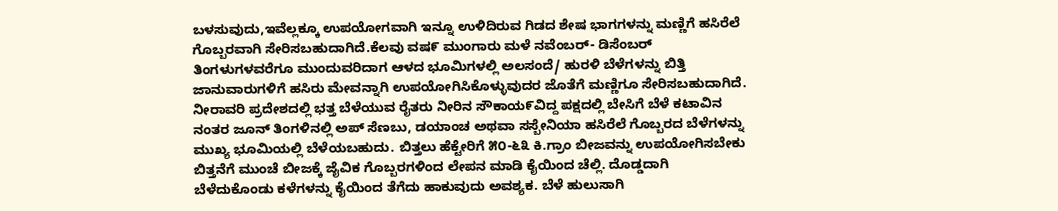ಬಳಸುವುದು,ಇವೆಲ್ಲಕ್ಕೂ ಉಪಯೋಗವಾಗಿ ಇನ್ನೂ ಉಳಿದಿರುವ ಗಿಡದ ಶೇಷ ಭಾಗಗಳನ್ನು ಮಣ್ಣಿಗೆ ಹಸಿರೆಲೆ ಗೊಬ್ಬರವಾಗಿ ಸೇರಿಸಬಹುದಾಗಿದೆ.ಕೆಲವು ವಷ೯ ಮುಂಗಾರು ಮಳೆ ನವೆಂಬರ್- ಡಿಸೆಂಬರ್ ತಿಂಗಳುಗಳವರೆಗೂ ಮುಂದುವರಿದಾಗ ಆಳದ ಭೂಮಿಗಳಲ್ಲಿ ಅಲಸಂದೆ/ ಹುರಳಿ ಬೆಳೆಗಳನ್ನು ಬಿತ್ತಿ ಜಾನುವಾರುಗಳಿಗೆ ಹಸಿರು ಮೇವನ್ನಾಗಿ ಉಪಯೋಗಿಸಿಕೊಳ್ಳುವುದರ ಜೊತೆಗೆ ಮಣ್ಣಿಗೂ ಸೇರಿಸಬಹುದಾಗಿದೆ. ನೀರಾವರಿ ಪ್ರದೇಶದಲ್ಲಿ ಭತ್ತ ಬೆಳೆಯುವ ರೈತರು ನೀರಿನ ಸೌಕಾಯ೯ವಿದ್ದ ಪಕ್ಷದಲ್ಲಿ ಬೇಸಿಗೆ ಬೆಳೆ ಕಟಾವಿನ ನಂತರ ಜೂನ್ ತಿಂಗಳಿನಲ್ಲಿ ಅಪ್ ಸೆಣಬು, ಡಯಾಂಚ ಅಥವಾ ಸಸ್ಬೇನಿಯಾ ಹಸಿರೆಲೆ ಗೊಬ್ಬರದ ಬೆಳೆಗಳನ್ನು ಮುಖ್ಯ ಭೂಮಿಯಲ್ಲಿ ಬೆಳೆಯಬಹುದು. ಬಿತ್ತಲು ಹೆಕ್ಟೇರಿಗೆ ೫೦-೬೩ ಕಿ.ಗ್ರಾಂ ಬೀಜವನ್ನು ಉಪಯೋಗಿಸಬೇಕು ಬಿತ್ತನೆಗೆ ಮುಂಚೆ ಬೀಜಕ್ಕೆ ಜೈವಿಕ ಗೊಬ್ಬರಗಳಿಂದ ಲೇಪನ ಮಾಡಿ ಕೈಯಿಂದ ಚೆಲ್ಲಿ. ದೊಡ್ಡದಾಗಿ ಬೆಳೆದುಕೊಂಡು ಕಳೆಗಳನ್ನು ಕೈಯಿಂದ ತೆಗೆದು ಹಾಕುವುದು ಅವಶ್ಯಕ. ಬೆಳೆ ಹುಲುಸಾಗಿ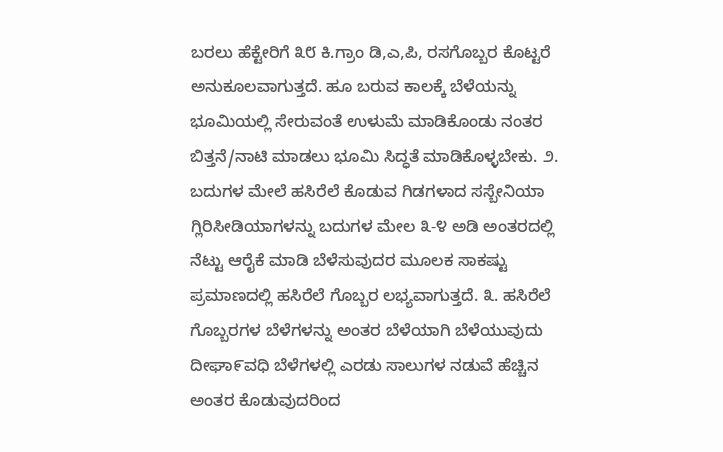ಬರಲು ಹೆಕ್ಟೇರಿಗೆ ೩೮ ಕಿ.ಗ್ರಾಂ ಡಿ,ಎ,ಪಿ, ರಸಗೊಬ್ಬರ ಕೊಟ್ಟರೆ ಅನುಕೂಲವಾಗುತ್ತದೆ. ಹೂ ಬರುವ ಕಾಲಕ್ಕೆ ಬೆಳೆಯನ್ನು ಭೂಮಿಯಲ್ಲಿ ಸೇರುವಂತೆ ಉಳುಮೆ ಮಾಡಿಕೊಂಡು ನಂತರ ಬಿತ್ತನೆ/ನಾಟಿ ಮಾಡಲು ಭೂಮಿ ಸಿದ್ಧತೆ ಮಾಡಿಕೊಳ್ಳಬೇಕು. ೨. ಬದುಗಳ ಮೇಲೆ ಹಸಿರೆಲೆ ಕೊಡುವ ಗಿಡಗಳಾದ ಸಸ್ಬೇನಿಯಾ ಗ್ಲಿರಿಸೀಡಿಯಾಗಳನ್ನು ಬದುಗಳ ಮೇಲ ೩-೪ ಅಡಿ ಅಂತರದಲ್ಲಿ ನೆಟ್ಟು ಆರೈಕೆ ಮಾಡಿ ಬೆಳೆಸುವುದರ ಮೂಲಕ ಸಾಕಷ್ಟು ಪ್ರಮಾಣದಲ್ಲಿ ಹಸಿರೆಲೆ ಗೊಬ್ಬರ ಲಭ್ಯವಾಗುತ್ತದೆ. ೩. ಹಸಿರೆಲೆ ಗೊಬ್ಬರಗಳ ಬೆಳೆಗಳನ್ನು ಅಂತರ ಬೆಳೆಯಾಗಿ ಬೆಳೆಯುವುದು ದೀಘಾ೯ವಧಿ ಬೆಳೆಗಳಲ್ಲಿ ಎರಡು ಸಾಲುಗಳ ನಡುವೆ ಹೆಚ್ಚಿನ ಅಂತರ ಕೊಡುವುದರಿಂದ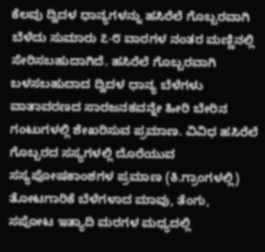ಕೆಲವು ದ್ವಿದಳ ಧಾನ್ಯಗಳನ್ನು ಹಸಿರೆಲೆ ಗೊಬ್ಬರವಾಗಿ ಬೆಳೆದು ಸುಮಾರು ೭-೮ ವಾರಗಳ ನಂತರ ಮಣ್ಣಿನಲ್ಲಿ ಸೇರಿಸಬಹುದಾಗಿದೆ. ಹಸಿರೆಲೆ ಗೊಬ್ಬರವಾಗಿ ಬಳಸಬಹುದಾದ ದ್ವಿದಳ ಧಾನ್ಯ ಬೆಳೆಗಳು ವಾತಾವರಣದ ಸಾರಜನಕವನ್ನೇ ಹೀರಿ ಬೇರಿನ ಗಂಟುಗಳಲ್ಲಿ ಶೇಖರಿಸುವ ಪ್ರಮಾಣ. ವಿವಿಧ ಹಸಿರೆಲೆ ಗೊಬ್ಬರದ ಸಸ್ಯಗಳಲ್ಲಿ ದೊರೆಯುವ ಸಸ್ಯಪೋಷಕಾಂಶಗಳ ಪ್ರಮಾಣ (ಕಿ.ಗ್ರಾಂಗಳಲ್ಲಿ) ತೋಟಗಾರಿಕೆ ಬೆಳೆಗಳಾದ ಮಾವು, ತೆಂಗು, ಸಪೋಟ ಇತ್ಯಾದಿ ಮರಗಳ ಮಧ್ಯದಲ್ಲಿ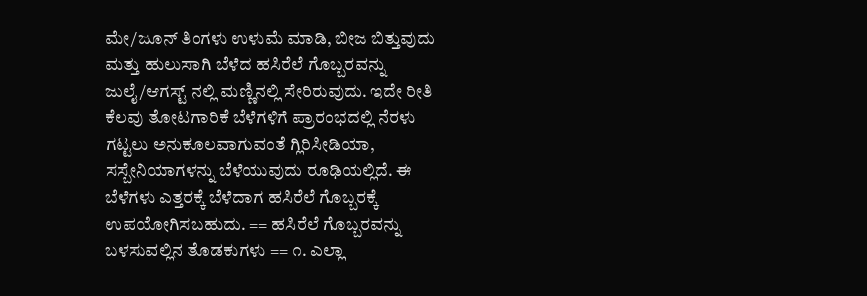ಮೇ/ಜೂನ್ ತಿಂಗಳು ಉಳುಮೆ ಮಾಡಿ, ಬೀಜ ಬಿತ್ತುವುದು ಮತ್ತು ಹುಲುಸಾಗಿ ಬೆಳೆದ ಹಸಿರೆಲೆ ಗೊಬ್ಬರವನ್ನು ಜುಲೈ/ಆಗಸ್ಟ್ ನಲ್ಲಿ ಮಣ್ಣಿನಲ್ಲಿ ಸೇರಿರುವುದು. ಇದೇ ರೀತಿ ಕೆಲವು ತೋಟಗಾರಿಕೆ ಬೆಳೆಗಳಿಗೆ ಪ್ರಾರಂಭದಲ್ಲಿ ನೆರಳು ಗಟ್ಟಲು ಅನುಕೂಲವಾಗುವಂತೆ ಗ್ಲಿರಿಸೀಡಿಯಾ, ಸಸ್ಬೇನಿಯಾಗಳನ್ನು ಬೆಳೆಯುವುದು ರೂಢಿಯಲ್ಲಿದೆ. ಈ ಬೆಳೆಗಳು ಎತ್ತರಕ್ಕೆ ಬೆಳೆದಾಗ ಹಸಿರೆಲೆ ಗೊಬ್ಬರಕ್ಕೆ ಉಪಯೋಗಿಸಬಹುದು. == ಹಸಿರೆಲೆ ಗೊಬ್ಬರವನ್ನು ಬಳಸುವಲ್ಲಿನ ತೊಡಕುಗಳು == ೧. ಎಲ್ಲಾ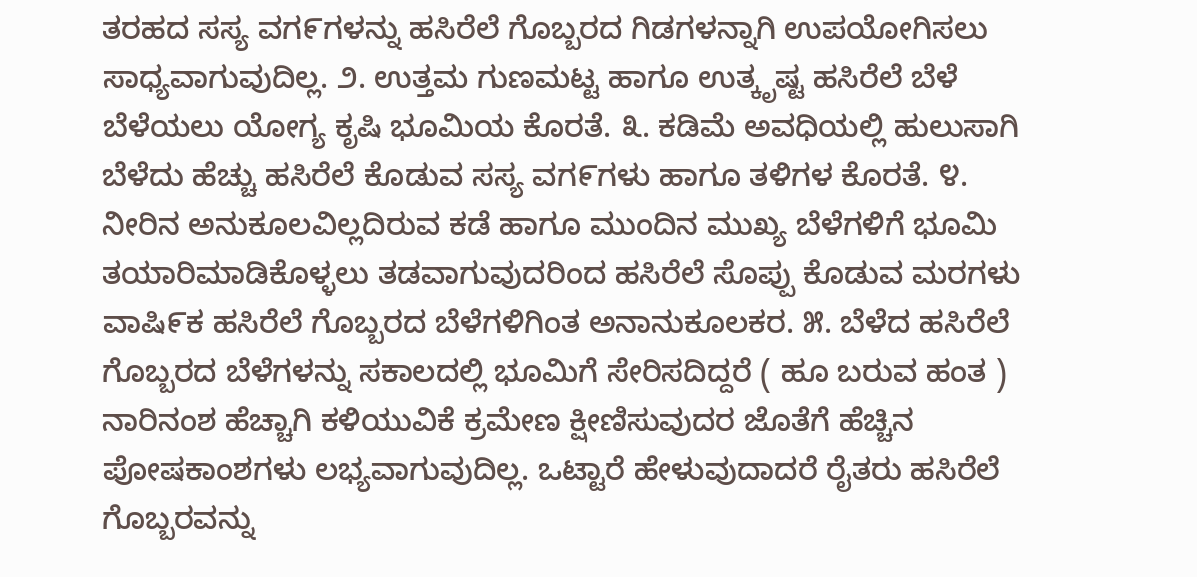ತರಹದ ಸಸ್ಯ ವಗ‌‍೯ಗಳನ್ನು ಹಸಿರೆಲೆ ಗೊಬ್ಬರದ ಗಿಡಗಳನ್ನಾಗಿ ಉಪಯೋಗಿಸಲು ಸಾಧ್ಯವಾಗುವುದಿಲ್ಲ. ೨. ಉತ್ತಮ ಗುಣಮಟ್ಟ ಹಾಗೂ ಉತ್ಕೃಷ್ಟ ಹಸಿರೆಲೆ ಬೆಳೆ ಬೆಳೆಯಲು ಯೋಗ್ಯ ಕೃಷಿ ಭೂಮಿಯ ಕೊರತೆ. ೩. ಕಡಿಮೆ ಅವಧಿಯಲ್ಲಿ ಹುಲುಸಾಗಿ ಬೆಳೆದು ಹೆಚ್ಚು ಹಸಿರೆಲೆ ಕೊಡುವ ಸಸ್ಯ ವಗ೯ಗಳು ಹಾಗೂ ತಳಿಗಳ ಕೊರತೆ. ೪. ನೀರಿನ ಅನುಕೂಲವಿಲ್ಲದಿರುವ ಕಡೆ ಹಾಗೂ ಮುಂದಿನ ಮುಖ್ಯ ಬೆಳೆಗಳಿಗೆ ಭೂಮಿ ತಯಾರಿಮಾಡಿಕೊಳ್ಳಲು ತಡವಾಗುವುದರಿಂದ ಹಸಿರೆಲೆ ಸೊಪ್ಪು ಕೊಡುವ ಮರಗಳು ವಾಷಿ೯ಕ ಹಸಿರೆಲೆ ಗೊಬ್ಬರದ ಬೆಳೆಗಳಿಗಿಂತ ಅನಾನುಕೂಲಕರ. ೫. ಬೆಳೆದ ಹಸಿರೆಲೆ ಗೊಬ್ಬರದ ಬೆಳೆಗಳನ್ನು ಸಕಾಲದಲ್ಲಿ ಭೂಮಿಗೆ ಸೇರಿಸದಿದ್ದರೆ ( ಹೂ ಬರುವ ಹಂತ ) ನಾರಿನಂಶ ಹೆಚ್ಚಾಗಿ ಕಳಿಯುವಿಕೆ ಕ್ರಮೇಣ ಕ್ಷೀಣಿಸುವುದರ ಜೊತೆಗೆ ಹೆಚ್ಚಿನ ಪೋಷಕಾಂಶಗಳು ಲಭ್ಯವಾಗುವುದಿಲ್ಲ. ಒಟ್ಟಾರೆ ಹೇಳುವುದಾದರೆ ರೈತರು ಹಸಿರೆಲೆ ಗೊಬ್ಬರವನ್ನು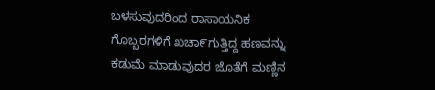ಬಳಸುವುದರಿಂದ ರಾಸಾಯನಿಕ ಗೊಬ್ಬರಗಳಿಗೆ ಖಚಾ೯ಗುತ್ತಿದ್ದ ಹಣವನ್ನು ಕಡುಮೆ ಮಾಡುವುದರ ಜೊತೆಗೆ ಮಣ್ಣಿನ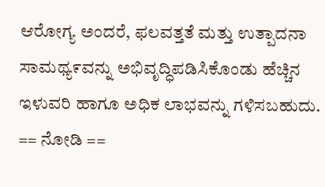ಆರೋಗ್ಯ ಅಂದರೆ, ಫಲವತ್ತತೆ ಮತ್ತು ಉತ್ಪಾದನಾ ಸಾಮಥ್ಯ೯ವನ್ನು ಅಭಿವೃದ್ಧಿಪಡಿಸಿಕೊಂಡು ಹೆಚ್ಚಿನ ಇಳುವರಿ ಹಾಗೂ ಅಧಿಕ ಲಾಭವನ್ನು ಗಳಿಸಬಹುದು. == ನೋಡಿ ==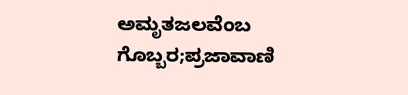ಅಮೃತಜಲವೆಂಬ ಗೊಬ್ಬರ;ಪ್ರಜಾವಾಣಿ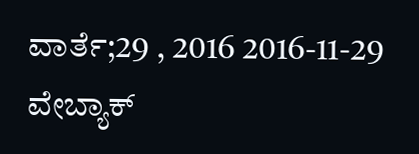ವಾರ್ತೆ;29 , 2016 2016-11-29 ವೇಬ್ಯಾಕ್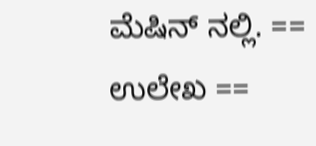ಮೆಷಿನ್ ನಲ್ಲಿ. == ಉಲೇಖ ==